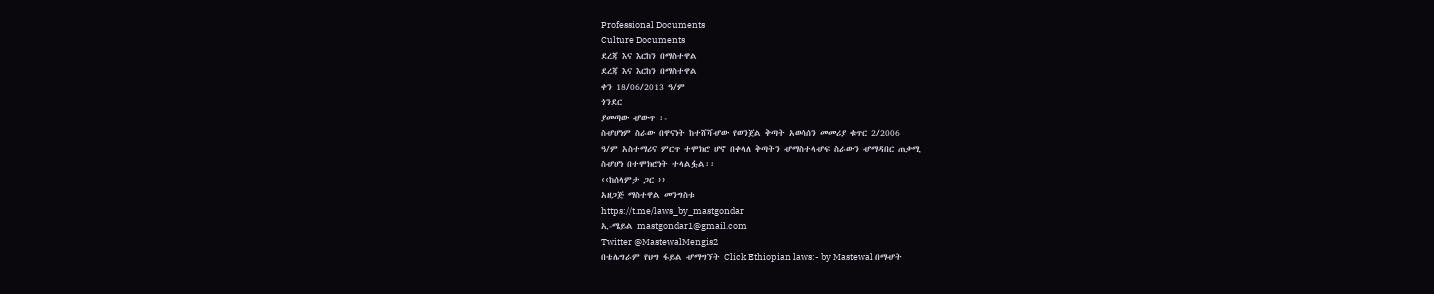Professional Documents
Culture Documents
ደረጃ እና እርከን በማስተዋል
ደረጃ እና እርከን በማስተዋል
ቀን 18/06/2013 ዓ/ም
ጎንደር
ያመጣው ሇውጥ ፡-
ስሇሆነም ስራው በዋናነት ከተሸሻሇው የወንጀል ቅጣት አወሳሰን መመሪያ ቁጥር 2/2006
ዓ/ም አስተማሪና ምርጥ ተሞክሮ ሆኖ በቀላለ ቅጣትን ሇማስተላሇፍ ስራውን ሇማዳበር ጠቃሚ
ስሇሆነ በተሞክሮነት ተላልፏል፡፡
‹‹ከሰላምታ ጋር ››
አዘጋጅ ማስተዋል መንግስቱ
https://t.me/laws_by_mastgondar
ኢ-ሜይል mastgondar1@gmail.com
Twitter @MastewalMengis2
በቴሌግራም የህግ ፋይል ሇማግኘት Click Ethiopian laws:- by Mastewal በማሇት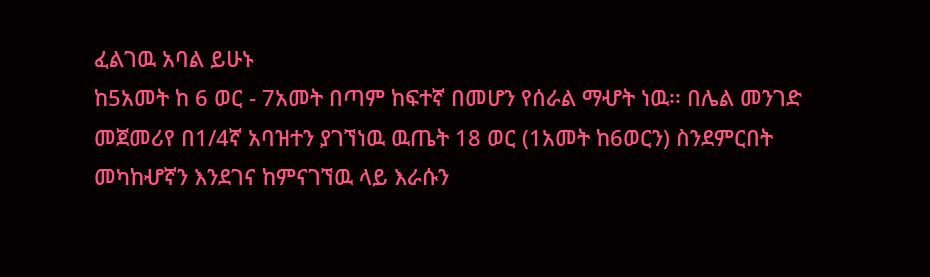ፈልገዉ አባል ይሁኑ
ከ5አመት ከ 6 ወር - 7አመት በጣም ከፍተኛ በመሆን የሰራል ማሇት ነዉ፡፡ በሌል መንገድ
መጀመሪየ በ1/4ኛ አባዝተን ያገኘነዉ ዉጤት 18 ወር (1አመት ከ6ወርን) ስንደምርበት
መካከሇኛን እንደገና ከምናገኘዉ ላይ እራሱን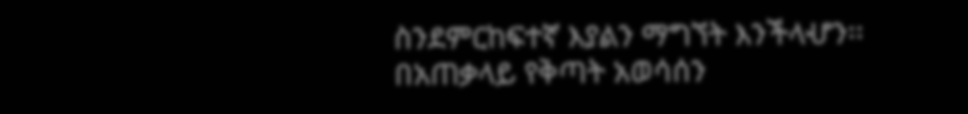ስንደምርከፍተኛ እያልን ማግኘት እንችላሇን፡፡
በአጠቃላይ የቅጣት አወሳሰን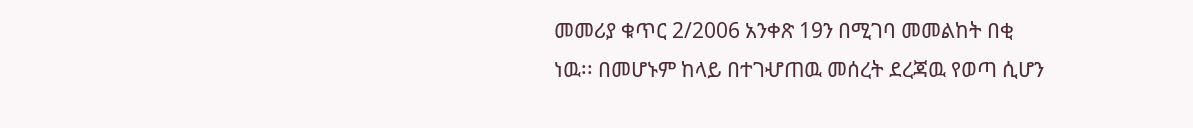መመሪያ ቁጥር 2/2006 አንቀጽ 19ን በሚገባ መመልከት በቂ
ነዉ፡፡ በመሆኑም ከላይ በተገሇጠዉ መሰረት ደረጃዉ የወጣ ሲሆን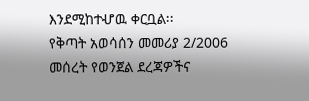እንደሚከተሇዉ ቀርቧል፡፡
የቅጣት አወሳሰን መመሪያ 2/2006 መሰረት የወንጀል ደረጃዎችና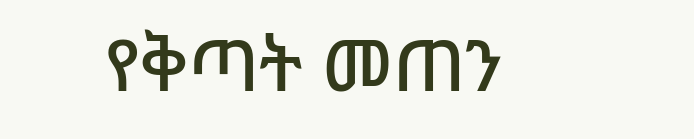የቅጣት መጠን